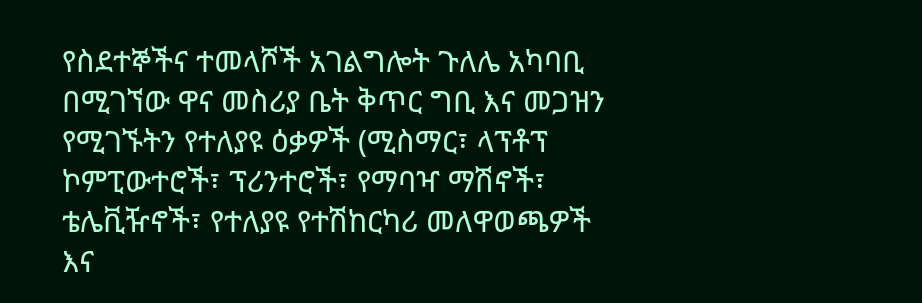የስደተኞችና ተመላሾች አገልግሎት ጉለሌ አካባቢ በሚገኘው ዋና መስሪያ ቤት ቅጥር ግቢ እና መጋዝን የሚገኙትን የተለያዩ ዕቃዎች (ሚስማር፣ ላፕቶፕ ኮምፒውተሮች፣ ፕሪንተሮች፣ የማባዣ ማሽኖች፣ ቴሌቪዥኖች፣ የተለያዩ የተሽከርካሪ መለዋወጫዎች እና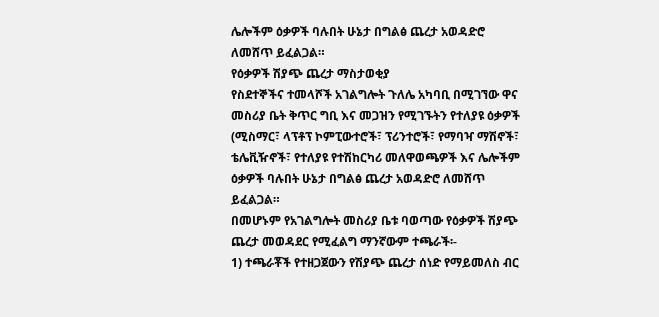ሌሎችም ዕቃዎች ባሉበት ሁኔታ በግልፅ ጨረታ አወዳድሮ ለመሸጥ ይፈልጋል።
የዕቃዎች ሽያጭ ጨረታ ማስታወቂያ
የስደተኞችና ተመላሾች አገልግሎት ጉለሌ አካባቢ በሚገኘው ዋና መስሪያ ቤት ቅጥር ግቢ እና መጋዝን የሚገኙትን የተለያዩ ዕቃዎች (ሚስማር፣ ላፕቶፕ ኮምፒውተሮች፣ ፕሪንተሮች፣ የማባዣ ማሽኖች፣ ቴሌቪዥኖች፣ የተለያዩ የተሽከርካሪ መለዋወጫዎች እና ሌሎችም ዕቃዎች ባሉበት ሁኔታ በግልፅ ጨረታ አወዳድሮ ለመሸጥ ይፈልጋል።
በመሆኑም የአገልግሎት መስሪያ ቤቱ ባወጣው የዕቃዎች ሽያጭ ጨረታ መወዳደር የሚፈልግ ማንኛውም ተጫራች፡-
1) ተጫራቾች የተዘጋጀውን የሽያጭ ጨረታ ሰነድ የማይመለስ ብር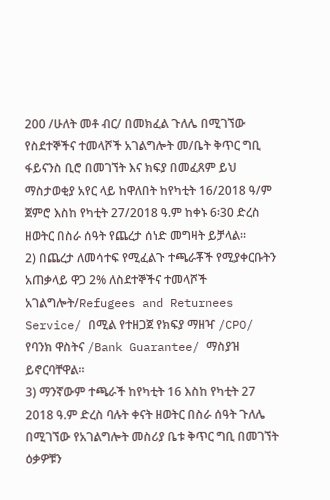200 /ሁለት መቶ ብር/ በመክፈል ጉለሌ በሚገኘው የስደተኞችና ተመላሾች አገልግሎት መ/ቤት ቅጥር ግቢ ፋይናንስ ቢሮ በመገኘት እና ክፍያ በመፈጸም ይህ ማስታወቂያ አየር ላይ ከዋለበት ከየካቲት 16/2018 ዓ/ም ጀምሮ እስከ የካቲት 27/2018 ዓ.ም ከቀኑ 6፡30 ድረስ ዘወትር በስራ ሰዓት የጨረታ ሰነድ መግዛት ይቻላል።
2) በጨረታ ለመሳተፍ የሚፈልጉ ተጫራቾች የሚያቀርቡትን አጠቃላይ ዋጋ 2% ለስደተኞችና ተመላሾች አገልግሎት/Refugees and Returnees Service/ በሚል የተዘጋጀ የክፍያ ማዘዣ /CPO/ የባንክ ዋስትና /Bank Guarantee/ ማስያዝ ይኖርባቸዋል።
3) ማንኛውም ተጫራች ከየካቲት 16 እስከ የካቲት 27 2018 ዓ.ም ድረስ ባሉት ቀናት ዘወትር በስራ ሰዓት ጉለሌ በሚገኘው የአገልግሎት መስሪያ ቤቱ ቅጥር ግቢ በመገኘት ዕቃዎቹን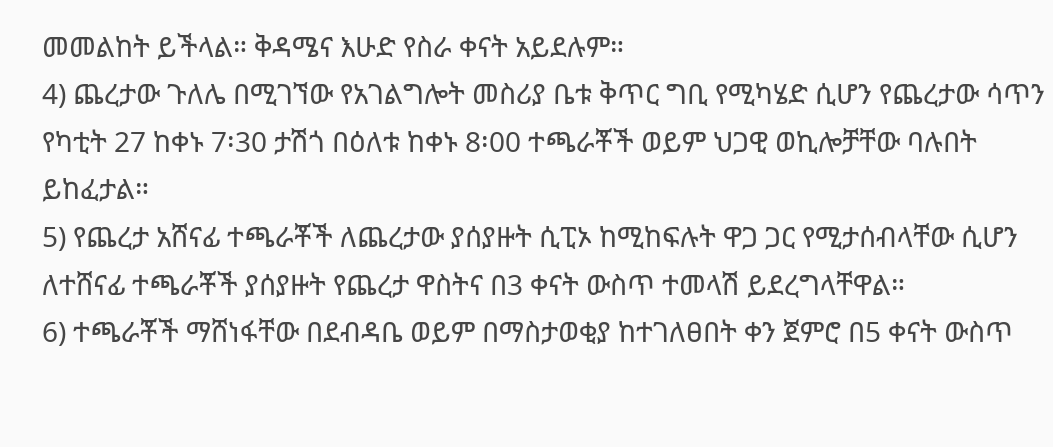መመልከት ይችላል። ቅዳሜና እሁድ የስራ ቀናት አይደሉም።
4) ጨረታው ጉለሌ በሚገኘው የአገልግሎት መስሪያ ቤቱ ቅጥር ግቢ የሚካሄድ ሲሆን የጨረታው ሳጥን የካቲት 27 ከቀኑ 7፡30 ታሽጎ በዕለቱ ከቀኑ 8፡00 ተጫራቾች ወይም ህጋዊ ወኪሎቻቸው ባሉበት ይከፈታል።
5) የጨረታ አሸናፊ ተጫራቾች ለጨረታው ያሰያዙት ሲፒኦ ከሚከፍሉት ዋጋ ጋር የሚታሰብላቸው ሲሆን ለተሸናፊ ተጫራቾች ያሰያዙት የጨረታ ዋስትና በ3 ቀናት ውስጥ ተመላሽ ይደረግላቸዋል።
6) ተጫራቾች ማሸነፋቸው በደብዳቤ ወይም በማስታወቂያ ከተገለፀበት ቀን ጀምሮ በ5 ቀናት ውስጥ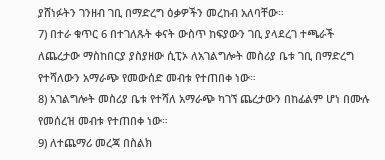ያሸነፉትን ገንዘብ ገቢ በማድረግ ዕቃዎችን መረከብ አለባቸው።
7) በተራ ቁጥር 6 በተገለጹት ቀናት ውስጥ ከፍያውን ገቢ ያላደረገ ተጫራች ለጨረታው ማስከበርያ ያስያዘው ሲፒኦ ለአገልግሎት መስሪያ ቤቱ ገቢ በማድረግ የተሻለውን አማራጭ የመውሰድ መብቱ የተጠበቀ ነው።
8) አገልግሎት መስሪያ ቤቱ የተሻለ አማራጭ ካገኘ ጨረታውን በከፊልም ሆነ በሙሉ የመሰረዝ መብቱ የተጠበቀ ነው።
9) ለተጨማሪ መረጃ በስልክ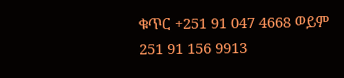ቁጥር +251 91 047 4668 ወይም 251 91 156 9913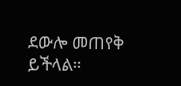ደውሎ መጠየቅ ይችላል።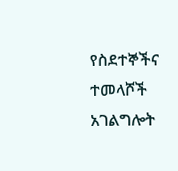የስደተኞችና ተመላሾች አገልግሎት